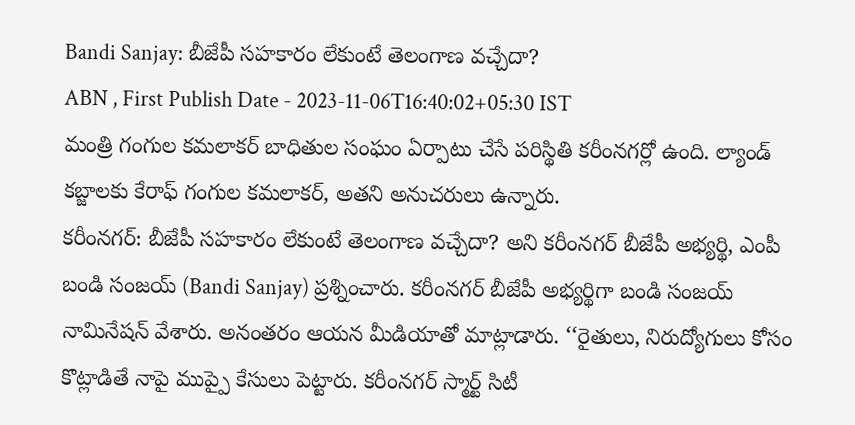Bandi Sanjay: బీజేపీ సహకారం లేకుంటే తెలంగాణ వచ్చేదా?
ABN , First Publish Date - 2023-11-06T16:40:02+05:30 IST
మంత్రి గంగుల కమలాకర్ బాధితుల సంఘం ఏర్పాటు చేసే పరిస్థితి కరీంనగర్లో ఉంది. ల్యాండ్ కబ్జాలకు కేరాఫ్ గంగుల కమలాకర్, అతని అనుచరులు ఉన్నారు.
కరీంనగర్: బీజేపీ సహకారం లేకుంటే తెలంగాణ వచ్చేదా? అని కరీంనగర్ బీజేపీ అభ్యర్థి, ఎంపీ బండి సంజయ్ (Bandi Sanjay) ప్రశ్నించారు. కరీంనగర్ బీజేపీ అభ్యర్థిగా బండి సంజయ్ నామినేషన్ వేశారు. అనంతరం ఆయన మీడియాతో మాట్లాడారు. ‘‘రైతులు, నిరుద్యోగులు కోసం కొట్లాడితే నాపై ముప్పై కేసులు పెట్టారు. కరీంనగర్ స్మార్ట్ సిటీ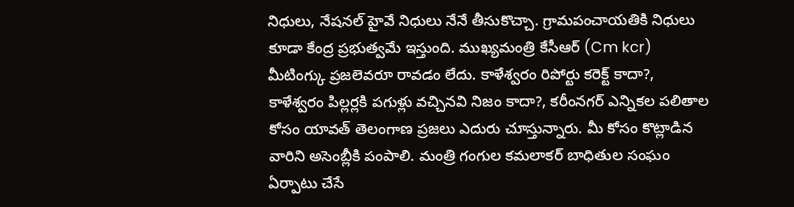నిధులు, నేషనల్ హైవే నిధులు నేనే తీసుకొచ్చా. గ్రామపంచాయతికి నిధులు కూడా కేంద్ర ప్రభుత్వమే ఇస్తుంది. ముఖ్యమంత్రి కేసీఆర్ (Cm kcr) మీటింగ్కు ప్రజలెవరూ రావడం లేదు. కాళేశ్వరం రిపోర్టు కరెక్ట్ కాదా?, కాళేశ్వరం పిల్లర్లకి పగుళ్లు వచ్చినవి నిజం కాదా?, కరీంనగర్ ఎన్నికల పలితాల కోసం యావత్ తెలంగాణ ప్రజలు ఎదురు చూస్తున్నారు. మీ కోసం కొట్లాడిన వారిని అసెంబ్లీకి పంపాలి. మంత్రి గంగుల కమలాకర్ బాధితుల సంఘం ఏర్పాటు చేసే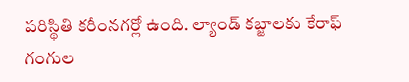పరిస్థితి కరీంనగర్లో ఉంది. ల్యాండ్ కబ్జాలకు కేరాఫ్ గంగుల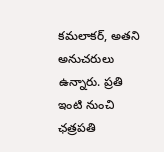కమలాకర్, అతని అనుచరులు ఉన్నారు. ప్రతి ఇంటి నుంచి ఛత్రపతి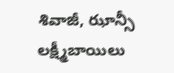శివాజీ, ఝాన్సీ లక్ష్మీబాయిలు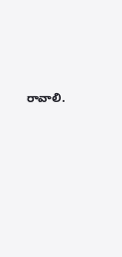రావాలి.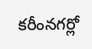కరీంనగర్లో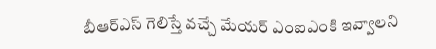బీఆర్ఎస్ గెలిస్తే వచ్చే మేయర్ ఎంఐఎంకి ఇవ్వాలని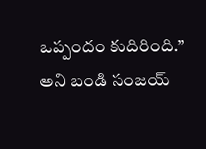ఒప్పందం కుదిరింది.’’ అని బండి సంజయ్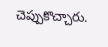చెప్పుకొచ్చారు.